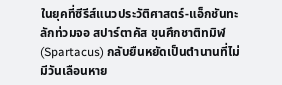ในยุคที่ซีรีส์แนวประวัติศาสตร์-แอ็กชันทะลักท่วมจอ สปาร์ตาคัส ขุนศึกชาติทมิฬ (Spartacus) กลับยืนหยัดเป็นตำนานที่ไม่มีวันเลือนหาย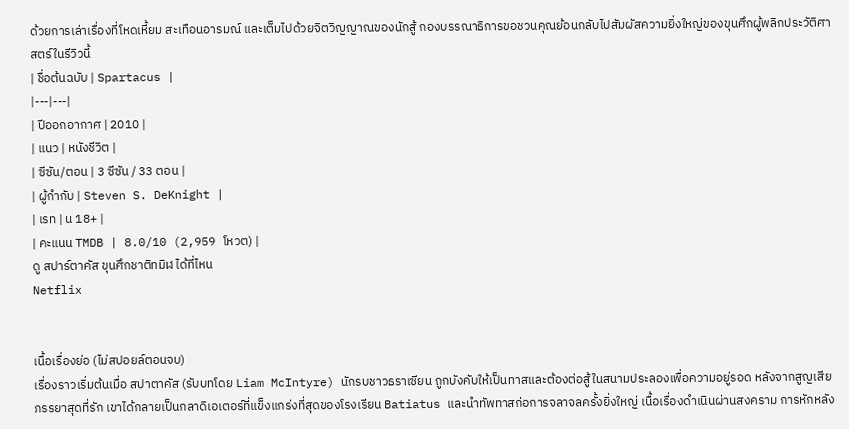ด้วยการเล่าเรื่องที่โหดเหี้ยม สะเทือนอารมณ์ และเต็มไปด้วยจิตวิญญาณของนักสู้ กองบรรณาธิการขอชวนคุณย้อนกลับไปสัมผัสความยิ่งใหญ่ของขุนศึกผู้พลิกประวัติศาสตร์ในรีวิวนี้
| ชื่อต้นฉบับ | Spartacus |
|---|---|
| ปีออกอากาศ | 2010 |
| แนว | หนังชีวิต |
| ซีซัน/ตอน | 3 ซีซัน / 33 ตอน |
| ผู้กำกับ | Steven S. DeKnight |
| เรท | น 18+ |
| คะแนน TMDB | 8.0/10 (2,959 โหวต) |
ดู สปาร์ตาคัส ขุนศึกชาติทมิฬ ได้ที่ไหน
Netflix


เนื้อเรื่องย่อ (ไม่สปอยล์ตอนจบ)
เรื่องราวเริ่มต้นเมื่อ สปาตาคัส (รับบทโดย Liam McIntyre) นักรบชาวธราเซียน ถูกบังคับให้เป็นทาสและต้องต่อสู้ในสนามประลองเพื่อความอยู่รอด หลังจากสูญเสียภรรยาสุดที่รัก เขาได้กลายเป็นกลาดิเอเตอร์ที่แข็งแกร่งที่สุดของโรงเรียน Batiatus และนำทัพทาสก่อการจลาจลครั้งยิ่งใหญ่ เนื้อเรื่องดำเนินผ่านสงคราม การหักหลัง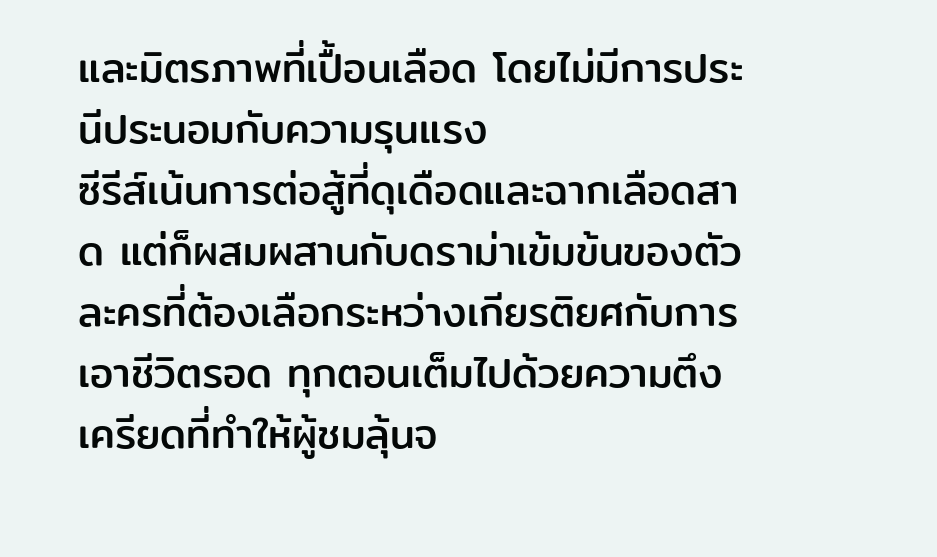และมิตรภาพที่เปื้อนเลือด โดยไม่มีการประนีประนอมกับความรุนแรง
ซีรีส์เน้นการต่อสู้ที่ดุเดือดและฉากเลือดสาด แต่ก็ผสมผสานกับดราม่าเข้มข้นของตัวละครที่ต้องเลือกระหว่างเกียรติยศกับการเอาชีวิตรอด ทุกตอนเต็มไปด้วยความตึงเครียดที่ทำให้ผู้ชมลุ้นจ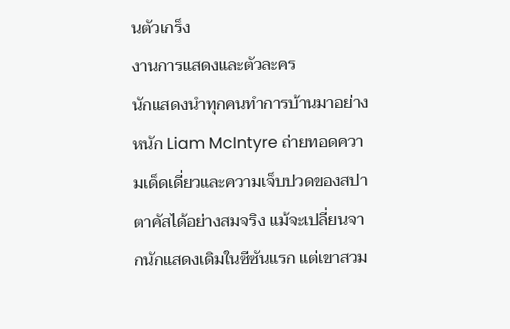นตัวเกร็ง
งานการแสดงและตัวละคร
นักแสดงนำทุกคนทำการบ้านมาอย่างหนัก Liam McIntyre ถ่ายทอดความเด็ดเดี่ยวและความเจ็บปวดของสปาตาคัสได้อย่างสมจริง แม้จะเปลี่ยนจากนักแสดงเดิมในซีซันแรก แต่เขาสวม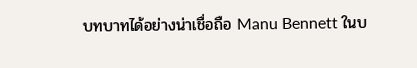บทบาทได้อย่างน่าเชื่อถือ Manu Bennett ในบ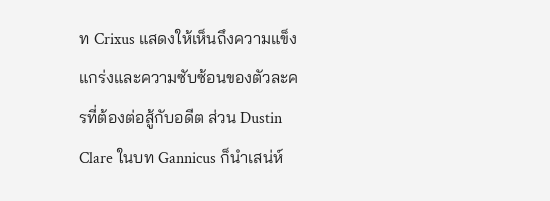ท Crixus แสดงให้เห็นถึงความแข็งแกร่งและความซับซ้อนของตัวละครที่ต้องต่อสู้กับอดีต ส่วน Dustin Clare ในบท Gannicus ก็นำเสน่ห์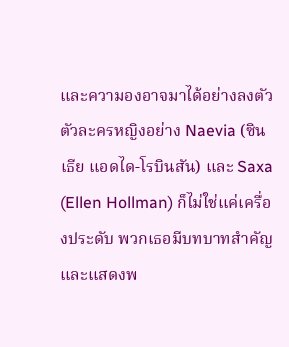และความองอาจมาได้อย่างลงตัว
ตัวละครหญิงอย่าง Naevia (ซินเธีย แอดได-โรบินสัน) และ Saxa (Ellen Hollman) ก็ไม่ใช่แค่เครื่องประดับ พวกเธอมีบทบาทสำคัญและแสดงพ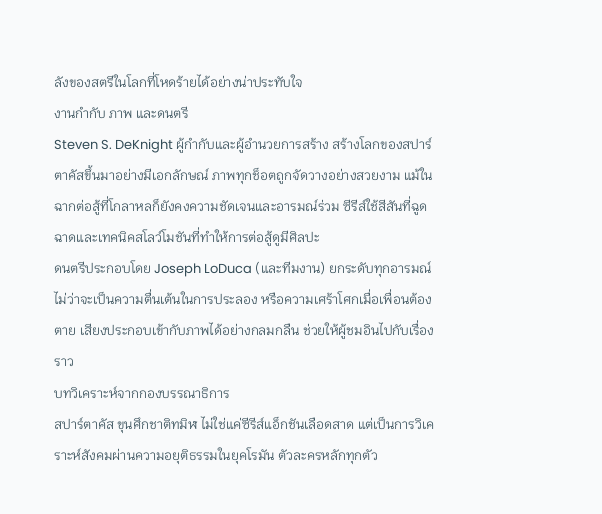ลังของสตรีในโลกที่โหดร้ายได้อย่างน่าประทับใจ
งานกำกับ ภาพ และดนตรี
Steven S. DeKnight ผู้กำกับและผู้อำนวยการสร้าง สร้างโลกของสปาร์ตาคัสขึ้นมาอย่างมีเอกลักษณ์ ภาพทุกช็อตถูกจัดวางอย่างสวยงาม แม้ในฉากต่อสู้ที่โกลาหลก็ยังคงความชัดเจนและอารมณ์ร่วม ซีรีส์ใช้สีสันที่ฉูดฉาดและเทคนิคสโลว์โมชันที่ทำให้การต่อสู้ดูมีศิลปะ
ดนตรีประกอบโดย Joseph LoDuca (และทีมงาน) ยกระดับทุกอารมณ์ ไม่ว่าจะเป็นความตื่นเต้นในการประลอง หรือความเศร้าโศกเมื่อเพื่อนต้องตาย เสียงประกอบเข้ากับภาพได้อย่างกลมกลืน ช่วยให้ผู้ชมอินไปกับเรื่องราว
บทวิเคราะห์จากกองบรรณาธิการ
สปาร์ตาคัส ขุนศึกชาติทมิฬ ไม่ใช่แค่ซีรีส์แอ็กชันเลือดสาด แต่เป็นการวิเคราะห์สังคมผ่านความอยุติธรรมในยุคโรมัน ตัวละครหลักทุกตัว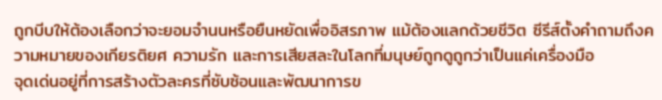ถูกบีบให้ต้องเลือกว่าจะยอมจำนนหรือยืนหยัดเพื่ออิสรภาพ แม้ต้องแลกด้วยชีวิต ซีรีส์ตั้งคำถามถึงความหมายของเกียรติยศ ความรัก และการเสียสละในโลกที่มนุษย์ถูกดูถูกว่าเป็นแค่เครื่องมือ
จุดเด่นอยู่ที่การสร้างตัวละครที่ซับซ้อนและพัฒนาการข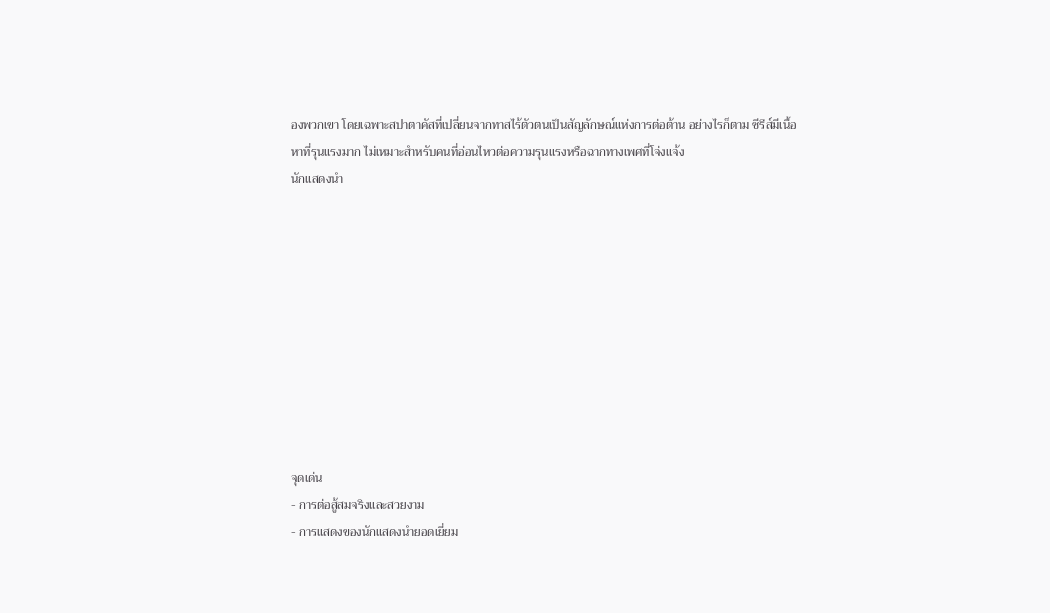องพวกเขา โดยเฉพาะสปาตาคัสที่เปลี่ยนจากทาสไร้ตัวตนเป็นสัญลักษณ์แห่งการต่อต้าน อย่างไรก็ตาม ซีรีส์มีเนื้อหาที่รุนแรงมาก ไม่เหมาะสำหรับคนที่อ่อนไหวต่อความรุนแรงหรือฉากทางเพศที่โจ่งแจ้ง
นักแสดงนำ










จุดเด่น
- การต่อสู้สมจริงและสวยงาม
- การแสดงของนักแสดงนำยอดเยี่ยม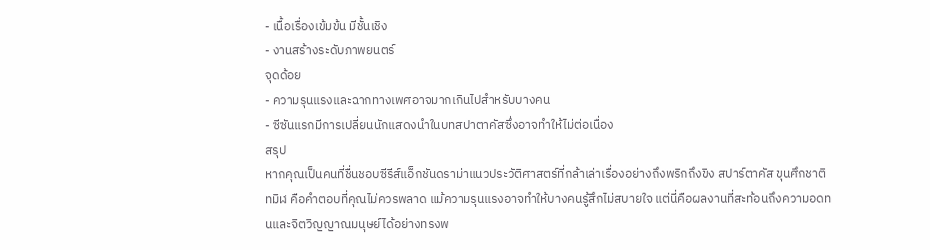- เนื้อเรื่องเข้มข้น มีชั้นเชิง
- งานสร้างระดับภาพยนตร์
จุดด้อย
- ความรุนแรงและฉากทางเพศอาจมากเกินไปสำหรับบางคน
- ซีซันแรกมีการเปลี่ยนนักแสดงนำในบทสปาตาคัสซึ่งอาจทำให้ไม่ต่อเนื่อง
สรุป
หากคุณเป็นคนที่ชื่นชอบซีรีส์แอ็กชันดราม่าแนวประวัติศาสตร์ที่กล้าเล่าเรื่องอย่างถึงพริกถึงขิง สปาร์ตาคัส ขุนศึกชาติทมิฬ คือคำตอบที่คุณไม่ควรพลาด แม้ความรุนแรงอาจทำให้บางคนรู้สึกไม่สบายใจ แต่นี่คือผลงานที่สะท้อนถึงความอดทนและจิตวิญญาณมนุษย์ได้อย่างทรงพ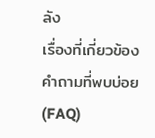ลัง
เรื่องที่เกี่ยวข้อง
คำถามที่พบบ่อย (FAQ)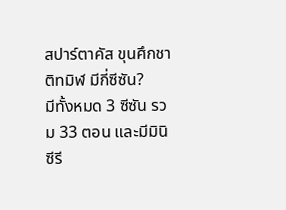สปาร์ตาคัส ขุนศึกชาติทมิฬ มีกี่ซีซัน?
มีทั้งหมด 3 ซีซัน รวม 33 ตอน และมีมินิซีรี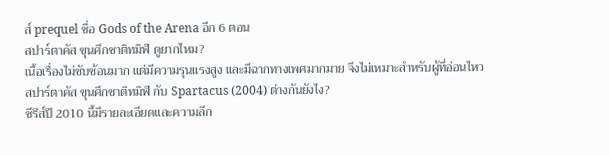ส์ prequel ชื่อ Gods of the Arena อีก 6 ตอน
สปาร์ตาคัส ขุนศึกชาติทมิฬ ดูยากไหม?
เนื้อเรื่องไม่ซับซ้อนมาก แต่มีความรุนแรงสูง และมีฉากทางเพศมากมาย จึงไม่เหมาะสำหรับผู้ที่อ่อนไหว
สปาร์ตาคัส ขุนศึกชาติทมิฬ กับ Spartacus (2004) ต่างกันยังไง?
ซีรีส์ปี 2010 นี้มีรายละเอียดและความลึก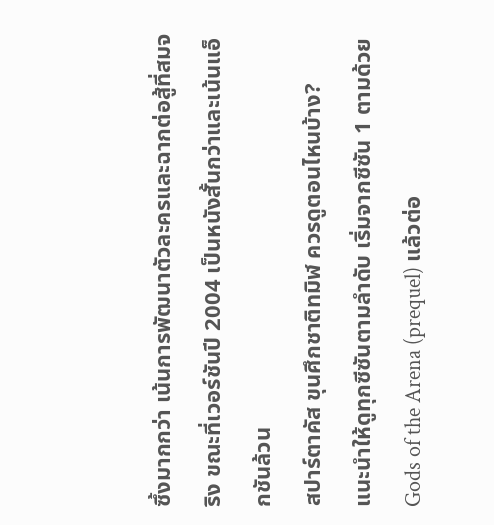ซึ้งมากกว่า เน้นการพัฒนาตัวละครและฉากต่อสู้ที่สมจริง ขณะที่เวอร์ชันปี 2004 เป็นหนังสั้นกว่าและเน้นแอ็กชันล้วน
สปาร์ตาคัส ขุนศึกชาติทมิฬ ควรดูตอนไหนบ้าง?
แนะนำให้ดูทุกซีซันตามลำดับ เริ่มจากซีซัน 1 ตามด้วย Gods of the Arena (prequel) แล้วต่อ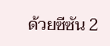ด้วยซีซัน 2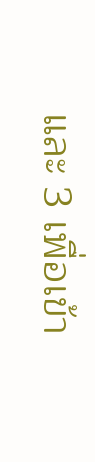และ 3 เพื่อเข้า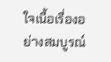ใจเนื้อเรื่องอย่างสมบูรณ์